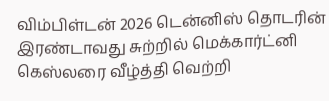விம்பிள்டன் 2026 டென்னிஸ் தொடரின் இரண்டாவது சுற்றில் மெக்கார்ட்னி கெஸ்லரை வீழ்த்தி வெற்றி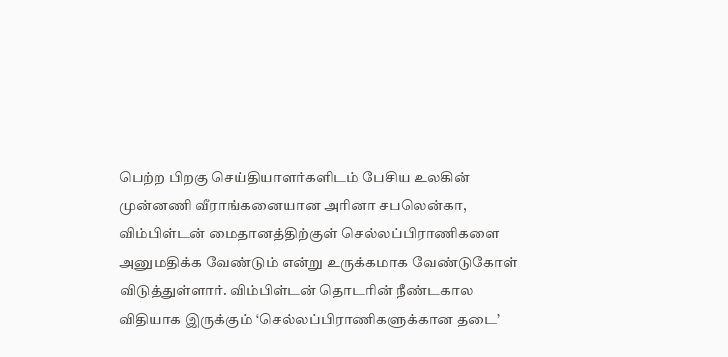பெற்ற பிறகு செய்தியாளர்களிடம் பேசிய உலகின் முன்னணி வீராங்கனையான அரினா சபலென்கா, விம்பிள்டன் மைதானத்திற்குள் செல்லப்பிராணிகளை அனுமதிக்க வேண்டும் என்று உருக்கமாக வேண்டுகோள் விடுத்துள்ளார். விம்பிள்டன் தொடரின் நீண்டகால விதியாக இருக்கும் ‘செல்லப்பிராணிகளுக்கான தடை’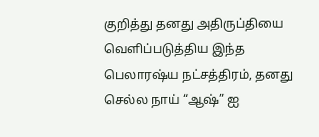குறித்து தனது அதிருப்தியை வெளிப்படுத்திய இந்த பெலாரஷ்ய நட்சத்திரம், தனது செல்ல நாய் “ஆஷ்” ஐ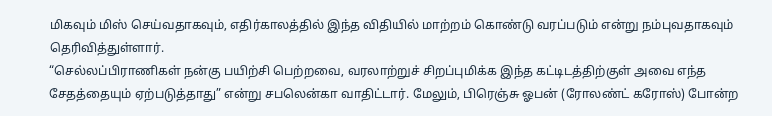மிகவும் மிஸ் செய்வதாகவும், எதிர்காலத்தில் இந்த விதியில் மாற்றம் கொண்டு வரப்படும் என்று நம்புவதாகவும் தெரிவித்துள்ளார்.
“செல்லப்பிராணிகள் நன்கு பயிற்சி பெற்றவை, வரலாற்றுச் சிறப்புமிக்க இந்த கட்டிடத்திற்குள் அவை எந்த சேதத்தையும் ஏற்படுத்தாது” என்று சபலென்கா வாதிட்டார். மேலும், பிரெஞ்சு ஓபன் (ரோலண்ட் கரோஸ்) போன்ற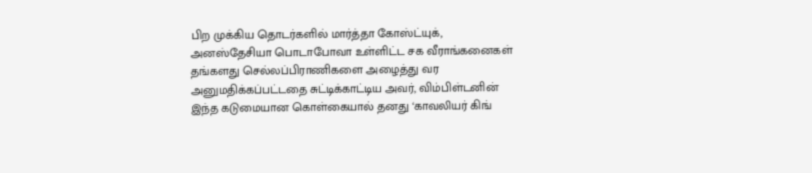பிற முக்கிய தொடர்களில் மார்த்தா கோஸ்ட்யுக், அனஸ்தேசியா பொடாபோவா உள்ளிட்ட சக வீராங்கனைகள் தங்களது செல்லப்பிராணிகளை அழைத்து வர அனுமதிக்கப்பட்டதை சுட்டிக்காட்டிய அவர், விம்பிள்டனின் இந்த கடுமையான கொள்கையால் தனது ‘காவலியர் கிங்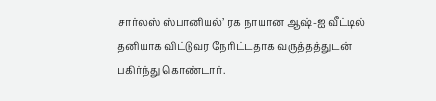சார்லஸ் ஸ்பானியல்’ ரக நாயான ஆஷ்-ஐ வீட்டில் தனியாக விட்டுவர நேரிட்டதாக வருத்தத்துடன் பகிர்ந்து கொண்டார்.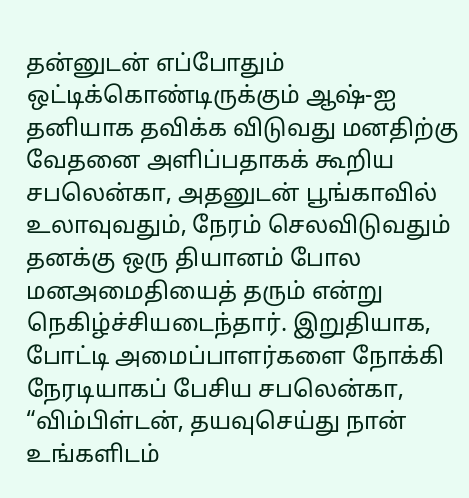தன்னுடன் எப்போதும் ஒட்டிக்கொண்டிருக்கும் ஆஷ்-ஐ தனியாக தவிக்க விடுவது மனதிற்கு வேதனை அளிப்பதாகக் கூறிய சபலென்கா, அதனுடன் பூங்காவில் உலாவுவதும், நேரம் செலவிடுவதும் தனக்கு ஒரு தியானம் போல மனஅமைதியைத் தரும் என்று நெகிழ்ச்சியடைந்தார். இறுதியாக, போட்டி அமைப்பாளர்களை நோக்கி நேரடியாகப் பேசிய சபலென்கா, “விம்பிள்டன், தயவுசெய்து நான் உங்களிடம்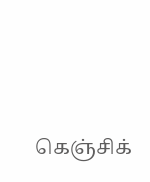கெஞ்சிக்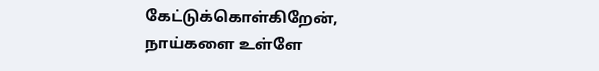கேட்டுக்கொள்கிறேன், நாய்களை உள்ளே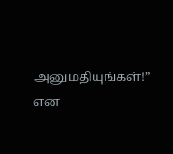அனுமதியுங்கள்!” என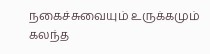நகைச்சுவையும் உருக்கமும் கலந்த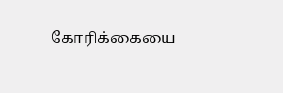கோரிக்கையை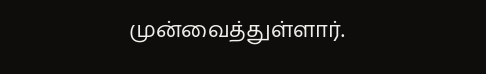முன்வைத்துள்ளார்.